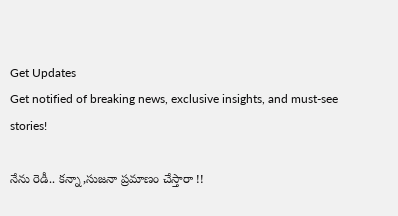Get Updates
Get notified of breaking news, exclusive insights, and must-see stories!

నేను రెడీ.. కన్నా,సుజనా ప్రమాణం చేస్తారా !!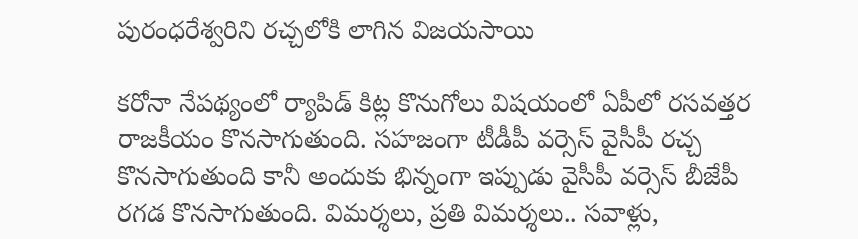పురంధరేశ్వరిని రచ్చలోకి లాగిన విజయసాయి

కరోనా నేపథ్యంలో ర్యాపిడ్ కిట్ల కొనుగోలు విషయంలో ఏపీలో రసవత్తర రాజకీయం కొనసాగుతుంది. సహజంగా టీడీపీ వర్సెస్ వైసీపీ రచ్చ కొనసాగుతుంది కానీ అందుకు భిన్నంగా ఇప్పుడు వైసీపీ వర్సెస్ బీజేపీ రగడ కొనసాగుతుంది. విమర్శలు, ప్రతి విమర్శలు.. సవాళ్లు,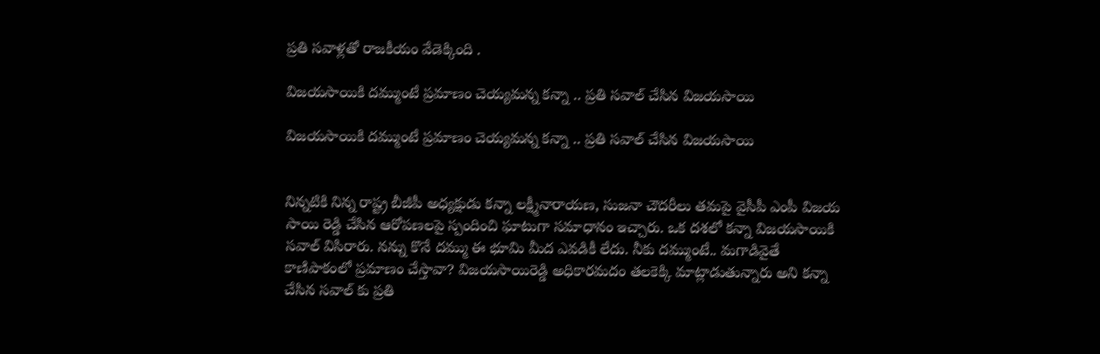ప్రతి సవాళ్లతో రాజకీయం వేడెక్కింది .

విజయసాయికి దమ్ముంటే ప్రమాణం చెయ్యమన్న కన్నా .. ప్రతి సవాల్ చేసిన విజయసాయి

విజయసాయికి దమ్ముంటే ప్రమాణం చెయ్యమన్న కన్నా .. ప్రతి సవాల్ చేసిన విజయసాయి


నిన్నటికి నిన్న రాష్ట్ర బీజీపీ అధ్యక్షుడు కన్నా లక్ష్మీనారాయణ, సుజనా చౌదరీలు తమపై వైసీపీ ఎంపీ విజయ సాయి రెడ్డి చేసిన ఆరోపణలపై స్పందించి ఘాటుగా సమాధానం ఇచ్చారు. ఒక దశలో కన్నా విజయసాయికి సవాల్ విసిరారు. నన్ను కొనే దమ్ము ఈ భూమి మీద ఎవడికీ లేదు. నీకు దమ్ముంటే.. మగాడివైతే కాణిపాకంలో ప్రమాణం చేస్తావా? విజయసాయిరెడ్డి అధికారమదం తలకెక్కి మాట్లాడుతున్నారు అని కన్నా చేసిన సవాల్ కు ప్రతి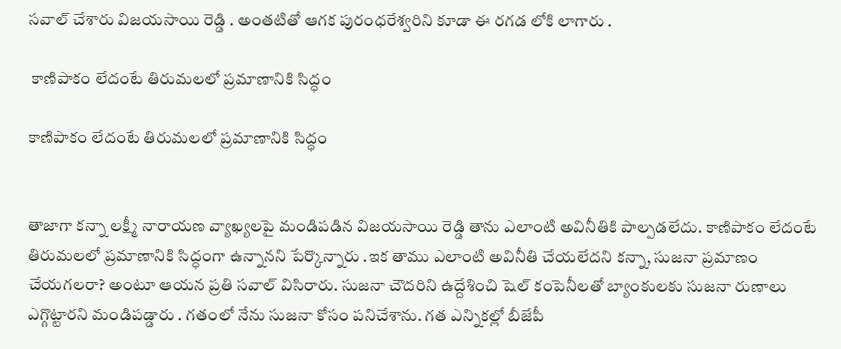సవాల్ చేశారు విజయసాయి రెడ్డి . అంతటితో ఆగక పురంధరేశ్వరిని కూడా ఈ రగడ లోకి లాగారు .

 కాణిపాకం లేదంటే తిరుమలలో ప్రమాణానికి సిద్ధం

కాణిపాకం లేదంటే తిరుమలలో ప్రమాణానికి సిద్ధం


తాజాగా కన్నా లక్ష్మీ నారాయణ వ్యాఖ్యలపై మండిపడిన విజయసాయి రెడ్డి తాను ఎలాంటి అవినీతికి పాల్పడలేదు. కాణిపాకం లేదంటే తిరుమలలో ప్రమాణానికి సిద్ధంగా ఉన్నానని పేర్కొన్నారు .ఇక తాము ఎలాంటి అవినీతి చేయలేదని కన్నా, సుజనా ప్రమాణం చేయగలరా? అంటూ ఆయన ప్రతి సవాల్ విసిరారు. సుజనా చౌదరిని ఉద్దేశించి షెల్ కంపెనీలతో బ్యాంకులకు సుజనా రుణాలు ఎగ్గొట్టారని మండిపడ్డారు . గతంలో నేను సుజనా కోసం పనిచేశాను. గత ఎన్నికల్లో బీజేపీ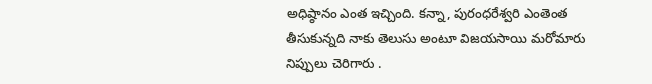అధిష్ఠానం ఎంత ఇచ్చింది. కన్నా, పురంధరేశ్వరి ఎంతెంత తీసుకున్నది నాకు తెలుసు అంటూ విజయసాయి మరోమారు నిప్పులు చెరిగారు .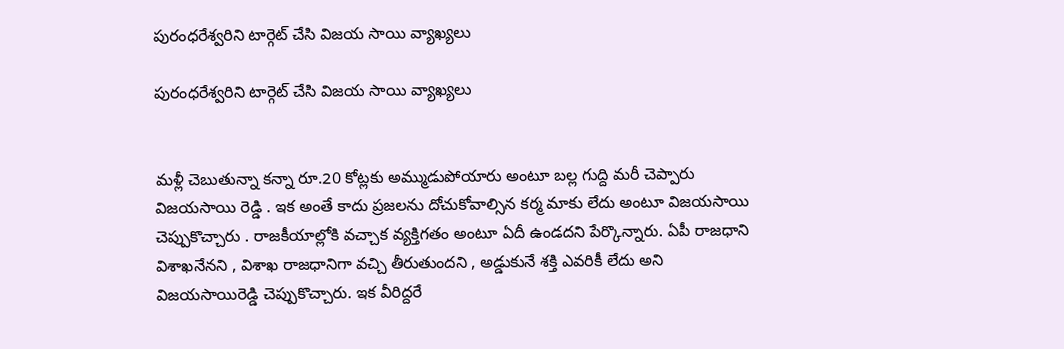పురంధరేశ్వరిని టార్గెట్ చేసి విజయ సాయి వ్యాఖ్యలు

పురంధరేశ్వరిని టార్గెట్ చేసి విజయ సాయి వ్యాఖ్యలు


మళ్లీ చెబుతున్నా కన్నా రూ.20 కోట్లకు అమ్ముడుపోయారు అంటూ బల్ల గుద్ది మరీ చెప్పారు విజయసాయి రెడ్డి . ఇక అంతే కాదు ప్రజలను దోచుకోవాల్సిన కర్మ మాకు లేదు అంటూ విజయసాయి చెప్పుకొచ్చారు . రాజకీయాల్లోకి వచ్చాక వ్యక్తిగతం అంటూ ఏదీ ఉండదని పేర్కొన్నారు. ఏపీ రాజధాని విశాఖనేనని , విశాఖ రాజధానిగా వచ్చి తీరుతుందని , అడ్డుకునే శక్తి ఎవరికీ లేదు అని విజయసాయిరెడ్డి చెప్పుకొచ్చారు. ఇక వీరిద్దరే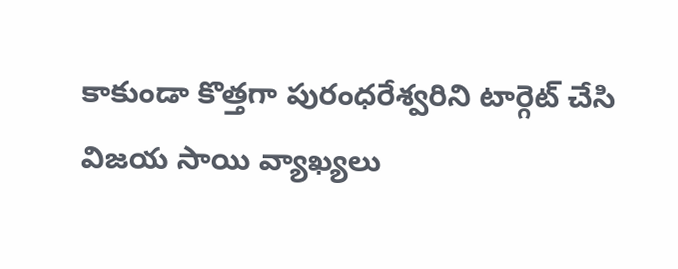కాకుండా కొత్తగా పురంధరేశ్వరిని టార్గెట్ చేసి విజయ సాయి వ్యాఖ్యలు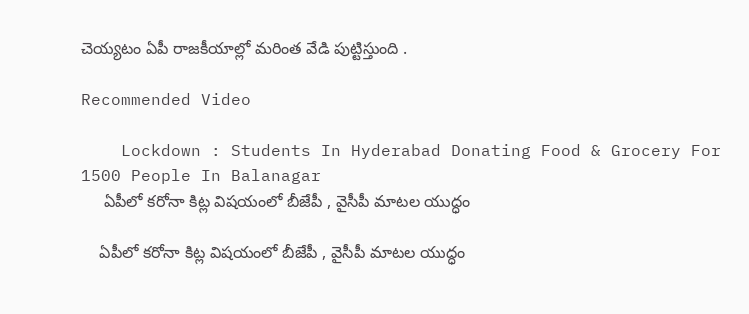చెయ్యటం ఏపీ రాజకీయాల్లో మరింత వేడి పుట్టిస్తుంది .

Recommended Video

    Lockdown : Students In Hyderabad Donating Food & Grocery For 1500 People In Balanagar
     ఏపీలో కరోనా కిట్ల విషయంలో బీజేపీ , వైసీపీ మాటల యుద్ధం

    ఏపీలో కరోనా కిట్ల విషయంలో బీజేపీ , వైసీపీ మాటల యుద్ధం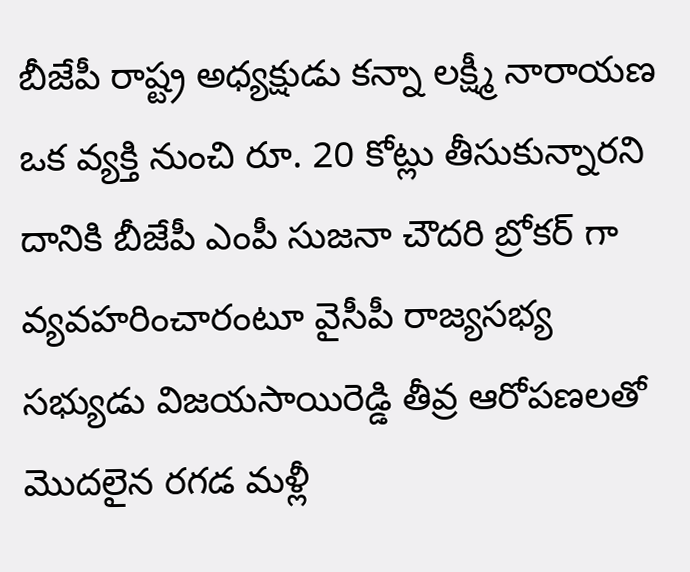బీజేపీ రాష్ట్ర అధ్యక్షుడు కన్నా లక్ష్మీ నారాయణ ఒక వ్యక్తి నుంచి రూ. 20 కోట్లు తీసుకున్నారని దానికి బీజేపీ ఎంపీ సుజనా చౌదరి బ్రోకర్ గా వ్యవహరించారంటూ వైసీపీ రాజ్యసభ్య సభ్యుడు విజయసాయిరెడ్డి తీవ్ర ఆరోపణలతో మొదలైన రగడ మళ్లీ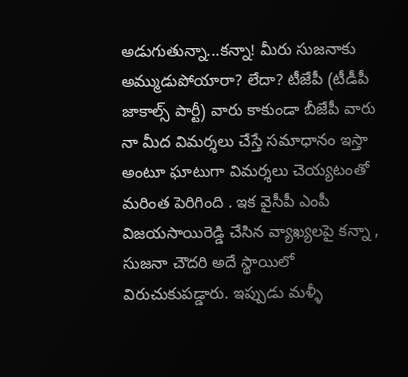అడుగుతున్నా...కన్నా! మీరు సుజనాకు అమ్ముడుపోయారా? లేదా? టీజేపీ (టీడీపీ జాకాల్స్‌ పార్టీ) వారు కాకుండా బీజేపీ వారు నా మీద విమర్శలు చేస్తే సమాధానం ఇస్తా అంటూ ఘాటుగా విమర్శలు చెయ్యటంతో మరింత పెరిగింది . ఇక వైసీపీ ఎంపీ విజయసాయిరెడ్డి చేసిన వ్యాఖ్యలపై కన్నా , సుజనా చౌదరి అదే స్థాయిలో విరుచుకుపడ్డారు. ఇప్పుడు మళ్ళీ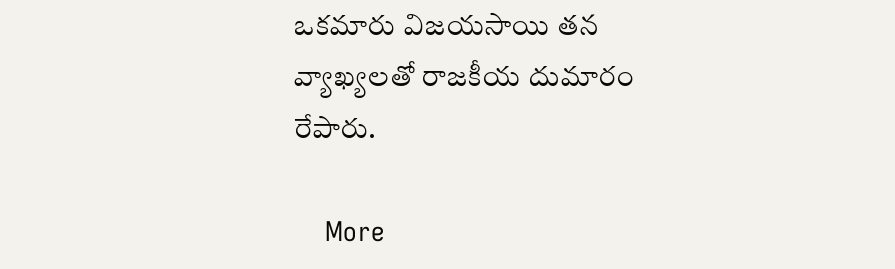ఒకమారు విజయసాయి తన వ్యాఖ్యలతో రాజకీయ దుమారం రేపారు.

    More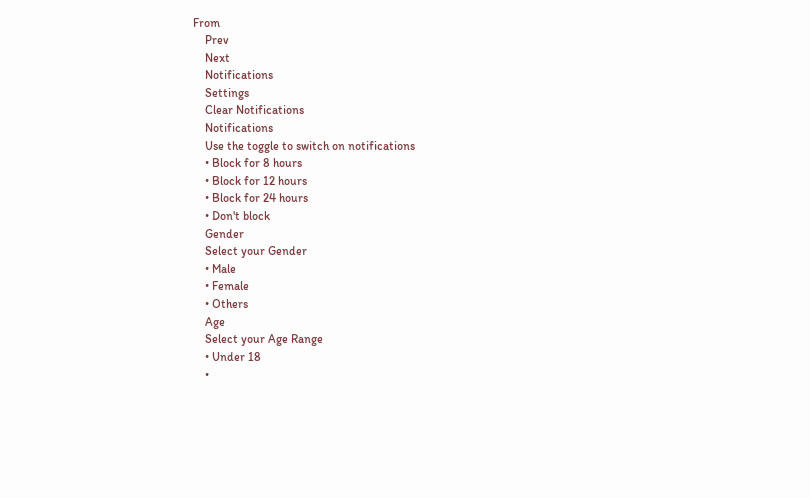From
    Prev
    Next
    Notifications
    Settings
    Clear Notifications
    Notifications
    Use the toggle to switch on notifications
    • Block for 8 hours
    • Block for 12 hours
    • Block for 24 hours
    • Don't block
    Gender
    Select your Gender
    • Male
    • Female
    • Others
    Age
    Select your Age Range
    • Under 18
    •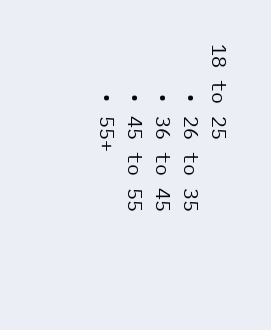18 to 25
    • 26 to 35
    • 36 to 45
    • 45 to 55
    • 55+